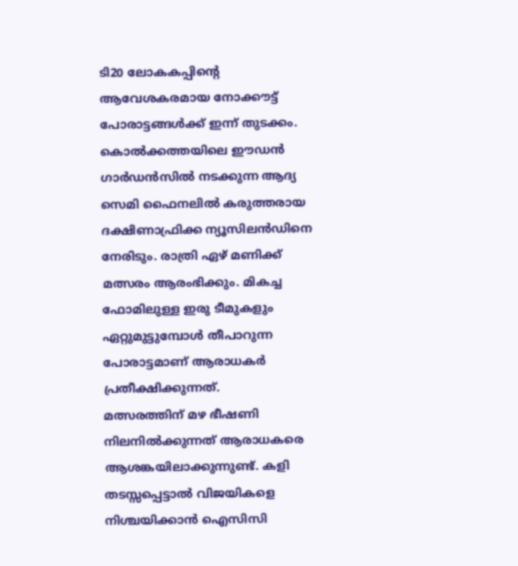ടി20 ലോകകപ്പിന്റെ ആവേശകരമായ നോക്കൗട്ട് പോരാട്ടങ്ങൾക്ക് ഇന്ന് തുടക്കം. കൊൽക്കത്തയിലെ ഈഡൻ ഗാർഡൻസിൽ നടക്കുന്ന ആദ്യ സെമി ഫൈനലിൽ കരുത്തരായ ദക്ഷിണാഫ്രിക്ക ന്യൂസിലൻഡിനെ നേരിടും. രാത്രി ഏഴ് മണിക്ക് മത്സരം ആരംഭിക്കും. മികച്ച ഫോമിലുള്ള ഇരു ടീമുകളും ഏറ്റുമുട്ടുമ്പോൾ തീപാറുന്ന പോരാട്ടമാണ് ആരാധകർ പ്രതീക്ഷിക്കുന്നത്.
മത്സരത്തിന് മഴ ഭീഷണി നിലനിൽക്കുന്നത് ആരാധകരെ ആശങ്കയിലാക്കുന്നുണ്ട്. കളി തടസ്സപ്പെട്ടാൽ വിജയികളെ നിശ്ചയിക്കാൻ ഐസിസി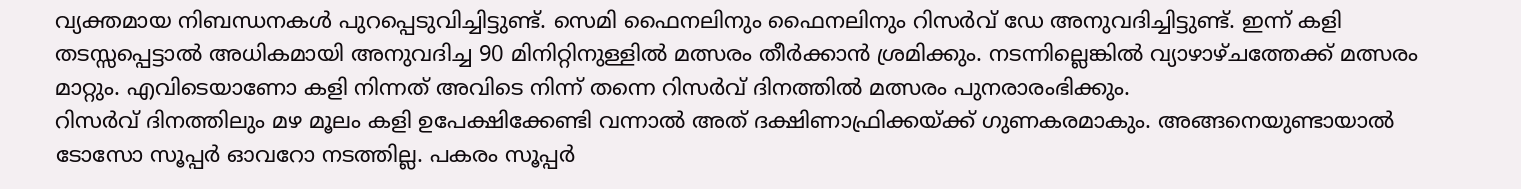വ്യക്തമായ നിബന്ധനകൾ പുറപ്പെടുവിച്ചിട്ടുണ്ട്. സെമി ഫൈനലിനും ഫൈനലിനും റിസർവ് ഡേ അനുവദിച്ചിട്ടുണ്ട്. ഇന്ന് കളി തടസ്സപ്പെട്ടാൽ അധികമായി അനുവദിച്ച 90 മിനിറ്റിനുള്ളിൽ മത്സരം തീർക്കാൻ ശ്രമിക്കും. നടന്നില്ലെങ്കിൽ വ്യാഴാഴ്ചത്തേക്ക് മത്സരം മാറ്റും. എവിടെയാണോ കളി നിന്നത് അവിടെ നിന്ന് തന്നെ റിസർവ് ദിനത്തിൽ മത്സരം പുനരാരംഭിക്കും.
റിസർവ് ദിനത്തിലും മഴ മൂലം കളി ഉപേക്ഷിക്കേണ്ടി വന്നാൽ അത് ദക്ഷിണാഫ്രിക്കയ്ക്ക് ഗുണകരമാകും. അങ്ങനെയുണ്ടായാൽ ടോസോ സൂപ്പർ ഓവറോ നടത്തില്ല. പകരം സൂപ്പർ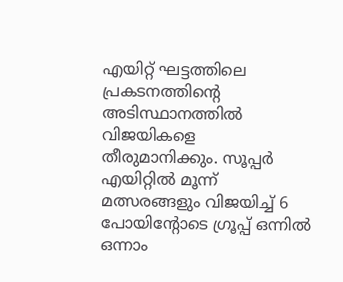എയിറ്റ് ഘട്ടത്തിലെ പ്രകടനത്തിന്റെ അടിസ്ഥാനത്തിൽ വിജയികളെ തീരുമാനിക്കും. സൂപ്പർ എയിറ്റിൽ മൂന്ന് മത്സരങ്ങളും വിജയിച്ച് 6 പോയിന്റോടെ ഗ്രൂപ്പ് ഒന്നിൽ ഒന്നാം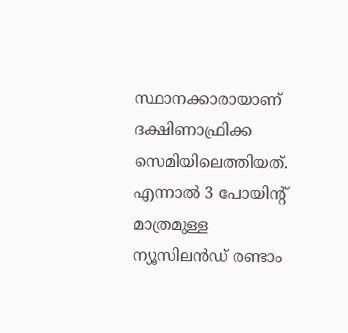സ്ഥാനക്കാരായാണ് ദക്ഷിണാഫ്രിക്ക സെമിയിലെത്തിയത്. എന്നാൽ 3 പോയിന്റ് മാത്രമുള്ള ന്യൂസിലൻഡ് രണ്ടാം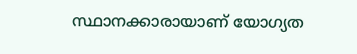സ്ഥാനക്കാരായാണ് യോഗ്യത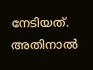നേടിയത്. അതിനാൽ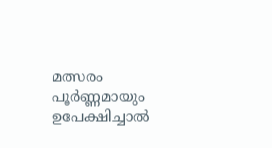മത്സരം പൂർണ്ണമായും ഉപേക്ഷിച്ചാൽ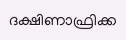ദക്ഷിണാഫ്രിക്ക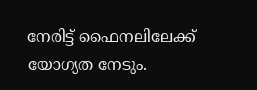നേരിട്ട് ഫൈനലിലേക്ക് യോഗ്യത നേടും.